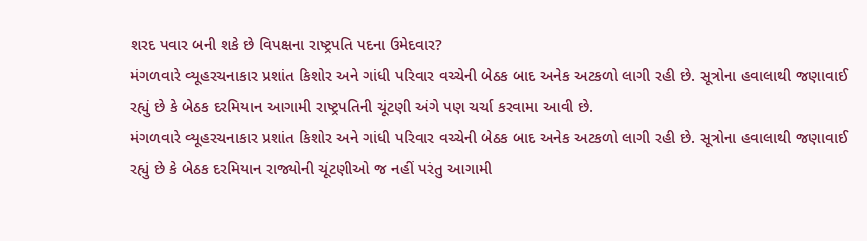શરદ પવાર બની શકે છે વિપક્ષના રાષ્ટ્રપતિ પદના ઉમેદવાર?
મંગળવારે વ્યૂહરચનાકાર પ્રશાંત કિશોર અને ગાંધી પરિવાર વચ્ચેની બેઠક બાદ અનેક અટકળો લાગી રહી છે. સૂત્રોના હવાલાથી જણાવાઈ રહ્યું છે કે બેઠક દરમિયાન આગામી રાષ્ટ્રપતિની ચૂંટણી અંગે પણ ચર્ચા કરવામા આવી છે.
મંગળવારે વ્યૂહરચનાકાર પ્રશાંત કિશોર અને ગાંધી પરિવાર વચ્ચેની બેઠક બાદ અનેક અટકળો લાગી રહી છે. સૂત્રોના હવાલાથી જણાવાઈ રહ્યું છે કે બેઠક દરમિયાન રાજ્યોની ચૂંટણીઓ જ નહીં પરંતુ આગામી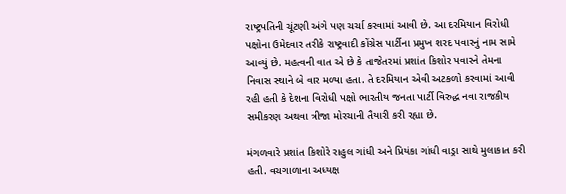રાષ્ટ્રપતિની ચૂંટણી અંગે પણ ચર્ચા કરવામાં આવી છે. આ દરમિયાન વિરોધી પક્ષોના ઉમેદવાર તરીકે રાષ્ટ્રવાદી કોંગ્રેસ પાર્ટીના પ્રમુખ શરદ પવારનું નામ સામે આવ્યું છે. મહત્વની વાત એ છે કે તાજેતરમાં પ્રશાંત કિશોર પવારને તેમના નિવાસ સ્થાને બે વાર મળ્યા હતા. તે દરમિયાન એવી અટકળો કરવામાં આવી રહી હતી કે દેશના વિરોધી પક્ષો ભારતીય જનતા પાર્ટી વિરુદ્ધ નવા રાજકીય સમીકરણ અથવા ત્રીજા મોરચાની તૈયારી કરી રહ્યા છે.

મંગળવારે પ્રશાંત કિશોરે રાહુલ ગાંધી અને પ્રિયંકા ગાંધી વાડ્રા સાથે મુલાકાત કરી હતી. વચગાળાના અધ્યક્ષ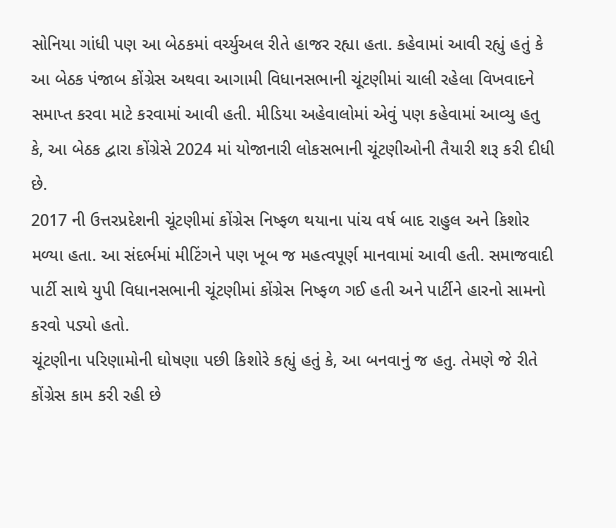સોનિયા ગાંધી પણ આ બેઠકમાં વર્ચ્યુઅલ રીતે હાજર રહ્યા હતા. કહેવામાં આવી રહ્યું હતું કે આ બેઠક પંજાબ કોંગ્રેસ અથવા આગામી વિધાનસભાની ચૂંટણીમાં ચાલી રહેલા વિખવાદને સમાપ્ત કરવા માટે કરવામાં આવી હતી. મીડિયા અહેવાલોમાં એવું પણ કહેવામાં આવ્યુ હતુ કે, આ બેઠક દ્વારા કોંગ્રેસે 2024 માં યોજાનારી લોકસભાની ચૂંટણીઓની તૈયારી શરૂ કરી દીધી છે.
2017 ની ઉત્તરપ્રદેશની ચૂંટણીમાં કોંગ્રેસ નિષ્ફળ થયાના પાંચ વર્ષ બાદ રાહુલ અને કિશોર મળ્યા હતા. આ સંદર્ભમાં મીટિંગને પણ ખૂબ જ મહત્વપૂર્ણ માનવામાં આવી હતી. સમાજવાદી પાર્ટી સાથે યુપી વિધાનસભાની ચૂંટણીમાં કોંગ્રેસ નિષ્ફળ ગઈ હતી અને પાર્ટીને હારનો સામનો કરવો પડ્યો હતો.
ચૂંટણીના પરિણામોની ઘોષણા પછી કિશોરે કહ્યું હતું કે, આ બનવાનું જ હતુ. તેમણે જે રીતે કોંગ્રેસ કામ કરી રહી છે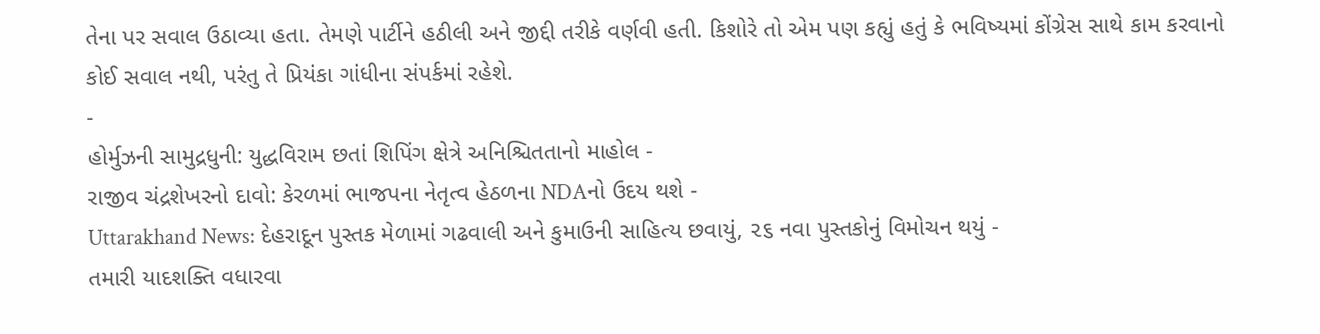તેના પર સવાલ ઉઠાવ્યા હતા. તેમણે પાર્ટીને હઠીલી અને જીદ્દી તરીકે વર્ણવી હતી. કિશોરે તો એમ પણ કહ્યું હતું કે ભવિષ્યમાં કોંગ્રેસ સાથે કામ કરવાનો કોઈ સવાલ નથી, પરંતુ તે પ્રિયંકા ગાંધીના સંપર્કમાં રહેશે.
-
હોર્મુઝની સામુદ્રધુની: યુદ્ધવિરામ છતાં શિપિંગ ક્ષેત્રે અનિશ્ચિતતાનો માહોલ -
રાજીવ ચંદ્રશેખરનો દાવો: કેરળમાં ભાજપના નેતૃત્વ હેઠળના NDAનો ઉદય થશે -
Uttarakhand News: દેહરાદૂન પુસ્તક મેળામાં ગઢવાલી અને કુમાઉની સાહિત્ય છવાયું, ૨૬ નવા પુસ્તકોનું વિમોચન થયું -
તમારી યાદશક્તિ વધારવા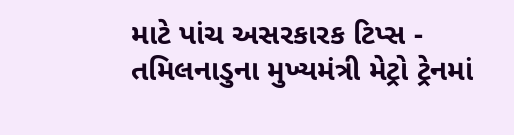માટે પાંચ અસરકારક ટિપ્સ -
તમિલનાડુના મુખ્યમંત્રી મેટ્રો ટ્રેનમાં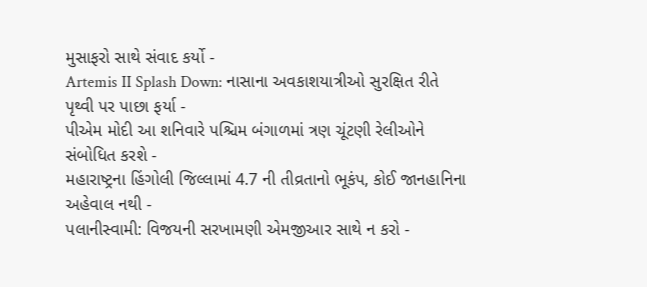મુસાફરો સાથે સંવાદ કર્યો -
Artemis II Splash Down: નાસાના અવકાશયાત્રીઓ સુરક્ષિત રીતે પૃથ્વી પર પાછા ફર્યા -
પીએમ મોદી આ શનિવારે પશ્ચિમ બંગાળમાં ત્રણ ચૂંટણી રેલીઓને સંબોધિત કરશે -
મહારાષ્ટ્રના હિંગોલી જિલ્લામાં 4.7 ની તીવ્રતાનો ભૂકંપ, કોઈ જાનહાનિના અહેવાલ નથી -
પલાનીસ્વામી: વિજયની સરખામણી એમજીઆર સાથે ન કરો -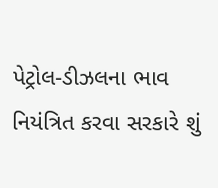પેટ્રોલ-ડીઝલના ભાવ નિયંત્રિત કરવા સરકારે શું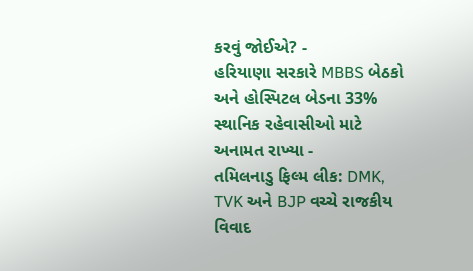કરવું જોઈએ? -
હરિયાણા સરકારે MBBS બેઠકો અને હોસ્પિટલ બેડના 33% સ્થાનિક રહેવાસીઓ માટે અનામત રાખ્યા -
તમિલનાડુ ફિલ્મ લીક: DMK, TVK અને BJP વચ્ચે રાજકીય વિવાદ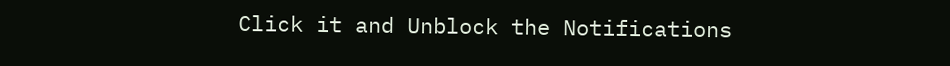Click it and Unblock the Notifications